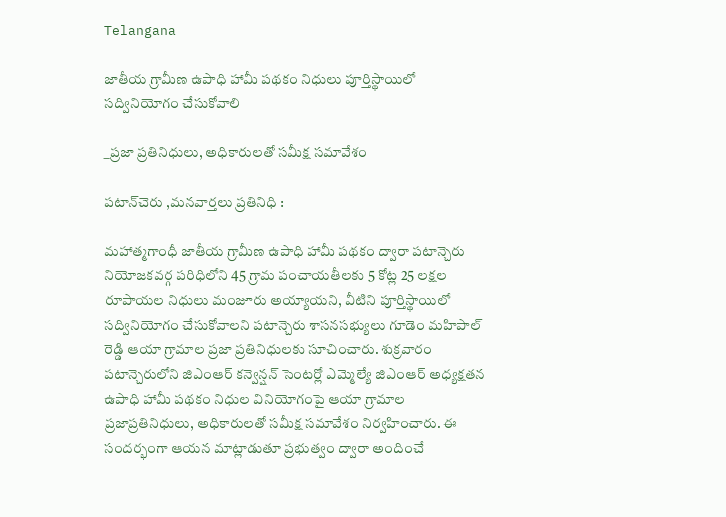Telangana

జాతీయ గ్రామీణ ఉపాధి హామీ పథకం నిధులు పూర్తిస్థాయిలో సద్వినియోగం చేసుకోవాలి

_ప్రజా ప్రతినిధులు, అధికారులతో సమీక్ష సమావేశం

పటాన్‌చెరు ,మనవార్తలు ప్రతినిధి :

మహాత్మగాంధీ జాతీయ గ్రామీణ ఉపాధి హామీ పథకం ద్వారా పటాన్చెరు నియోజకవర్గ పరిధిలోని 45 గ్రామ పంచాయతీలకు 5 కోట్ల 25 లక్షల రూపాయల నిధులు మంజూరు అయ్యాయని, వీటిని పూర్తిస్థాయిలో సద్వినియోగం చేసుకోవాలని పటాన్చెరు శాసనసభ్యులు గూడెం మహిపాల్ రెడ్డి ఆయా గ్రామాల ప్రజా ప్రతినిధులకు సూచించారు. శుక్రవారం పటాన్చెరులోని జిఎంఆర్ కన్వెన్షన్ సెంటర్లో ఎమ్మెల్యే జిఎంఆర్ అధ్యక్షతన ఉపాధి హామీ పథకం నిధుల వినియోగంపై ఆయా గ్రామాల ప్రజాప్రతినిధులు, అధికారులతో సమీక్ష సమావేశం నిర్వహించారు. ఈ సందర్భంగా ఆయన మాట్లాడుతూ ప్రభుత్వం ద్వారా అందించే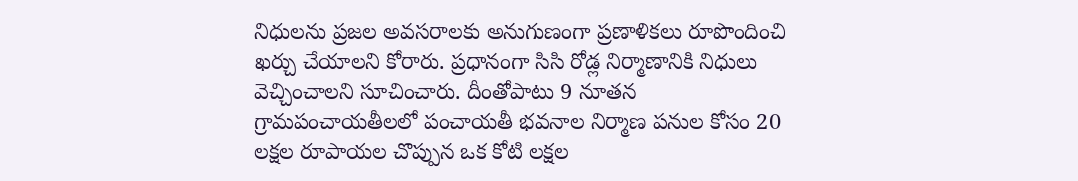నిధులను ప్రజల అవసరాలకు అనుగుణంగా ప్రణాళికలు రూపొందించి ఖర్చు చేయాలని కోరారు. ప్రధానంగా సిసి రోడ్ల నిర్మాణానికి నిధులు వెచ్చించాలని సూచించారు. దీంతోపాటు 9 నూతన గ్రామపంచాయతీలలో పంచాయతీ భవనాల నిర్మాణ పనుల కోసం 20 లక్షల రూపాయల చొప్పున ఒక కోటి లక్షల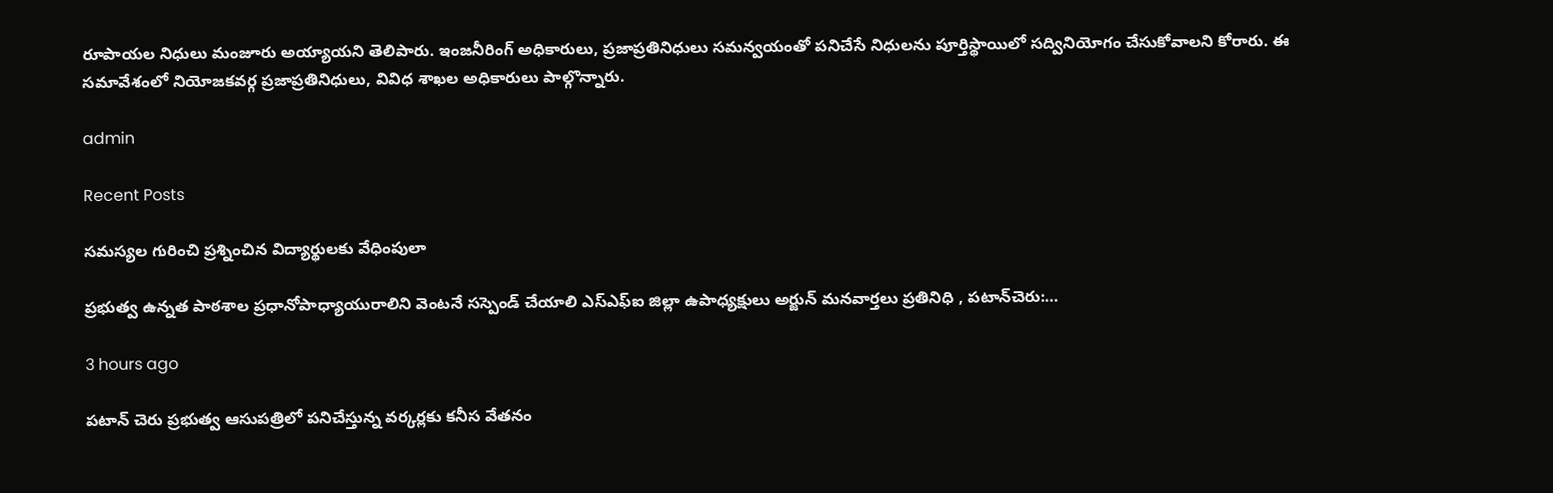రూపాయల నిధులు మంజూరు అయ్యాయని తెలిపారు. ఇంజనీరింగ్ అధికారులు, ప్రజాప్రతినిధులు సమన్వయంతో పనిచేసే నిధులను పూర్తిస్థాయిలో సద్వినియోగం చేసుకోవాలని కోరారు. ఈ సమావేశంలో నియోజకవర్గ ప్రజాప్రతినిధులు, వివిధ శాఖల అధికారులు పాల్గొన్నారు.

admin

Recent Posts

సమస్యల గురించి ప్రశ్నించిన విద్యార్థులకు వేధింపులా

ప్రభుత్వ ఉన్నత పాఠశాల ప్రధానోపాధ్యాయురాలిని వెంటనే సస్పెండ్ చేయాలి ఎస్ఎఫ్ఐ జిల్లా ఉపాధ్యక్షులు అర్జున్ మనవార్తలు ప్రతినిధి , పటాన్‌చెరు:…

3 hours ago

పటాన్ చెరు ప్రభుత్వ ఆసుపత్రిలో పనిచేస్తున్న వర్కర్లకు కనీస వేతనం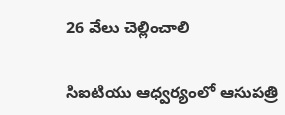26 వేలు చెల్లించాలి

సిఐటియు ఆధ్వర్యంలో ఆసుపత్రి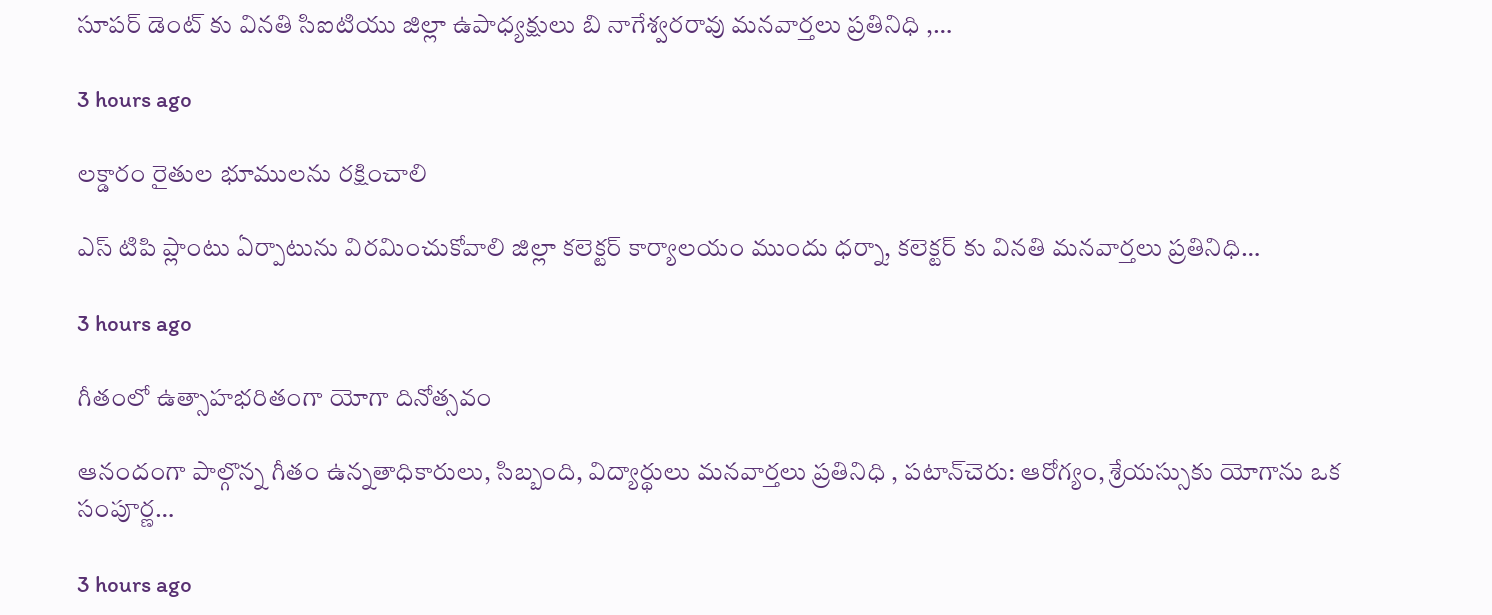సూపర్ డెంట్ కు వినతి సిఐటియు జిల్లా ఉపాధ్యక్షులు బి నాగేశ్వరరావు మనవార్తలు ప్రతినిధి ,…

3 hours ago

లక్డారం రైతుల భూములను రక్షించాలి

ఎస్ టిపి ప్లాంటు ఏర్పాటును విరమించుకోవాలి జిల్లా కలెక్టర్ కార్యాలయం ముందు ధర్నా, కలెక్టర్ కు వినతి మనవార్తలు ప్రతినిధి…

3 hours ago

గీతంలో ఉత్సాహభరితంగా యోగా దినోత్సవం

ఆనందంగా పాల్గొన్న గీతం ఉన్నతాధికారులు, సిబ్బంది, విద్యార్థులు మనవార్తలు ప్రతినిధి , పటాన్‌చెరు: ఆరోగ్యం, శ్రేయస్సుకు యోగాను ఒక సంపూర్ణ…

3 hours ago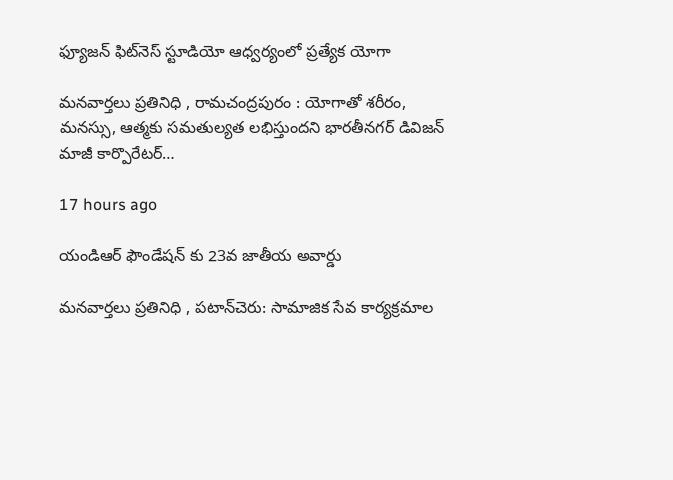ఫ్యూజన్ ఫిట్‌నెస్ స్టూడియో ఆధ్వర్యంలో ప్రత్యేక యోగా

మనవార్తలు ప్రతినిధి , రామచంద్రపురం : యోగాతో శరీరం, మనస్సు, ఆత్మకు సమతుల్యత లభిస్తుందని భారతీనగర్ డివిజన్ మాజీ కార్పొరేటర్…

17 hours ago

యండిఆర్ ఫౌండేషన్ కు 23వ జాతీయ అవార్డు

మనవార్తలు ప్రతినిధి , పటాన్‌చెరు: సామాజిక సేవ కార్య‌క్ర‌మాల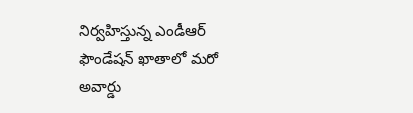నిర్వ‌హిస్తున్న ఎండీఆర్ ఫౌండేష‌న్ ఖాతాలో మ‌రో అవార్డు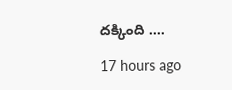ద‌క్కింది .…

17 hours ago